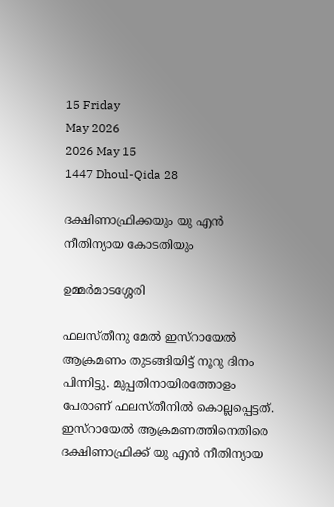15 Friday
May 2026
2026 May 15
1447 Dhoul-Qida 28

ദക്ഷിണാഫ്രിക്കയും യു എന്‍ നീതിന്യായ കോടതിയും

ഉമ്മര്‍മാടശ്ശേരി

ഫലസ്തീനു മേല്‍ ഇസ്‌റായേല്‍ ആക്രമണം തുടങ്ങിയിട്ട് നൂറു ദിനം പിന്നിട്ടു. മുപ്പതിനായിരത്തോളം പേരാണ് ഫലസ്തീനില്‍ കൊല്ലപ്പെട്ടത്. ഇസ്‌റായേല്‍ ആക്രമണത്തിനെതിരെ ദക്ഷിണാഫ്രിക്ക് യു എന്‍ നീതിന്യായ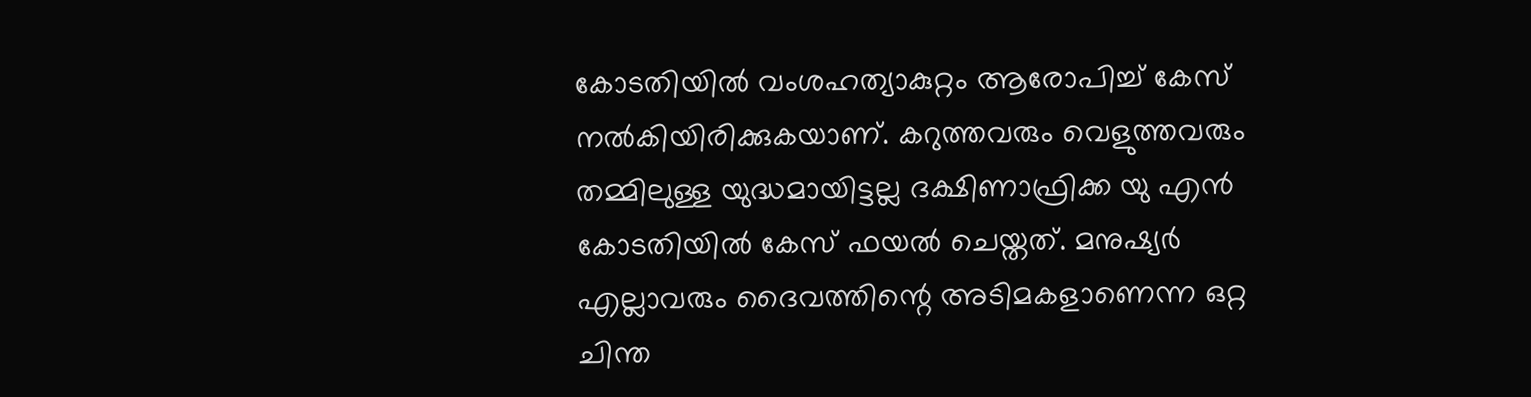കോടതിയില്‍ വംശഹത്യാകുറ്റം ആരോപിച്ച് കേസ് നല്‍കിയിരിക്കുകയാണ്. കറുത്തവരും വെളുത്തവരും തമ്മിലുള്ള യുദ്ധമായിട്ടല്ല ദക്ഷിണാഫ്രിക്ക യു എന്‍ കോടതിയില്‍ കേസ് ഫയല്‍ ചെയ്തത്. മനുഷ്യര്‍ എല്ലാവരും ദൈവത്തിന്റെ അടിമകളാണെന്ന ഒറ്റ ചിന്ത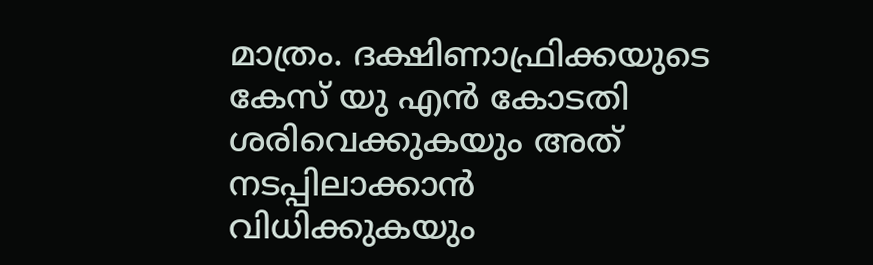മാത്രം. ദക്ഷിണാഫ്രിക്കയുടെ കേസ് യു എന്‍ കോടതി ശരിവെക്കുകയും അത് നടപ്പിലാക്കാന്‍ വിധിക്കുകയും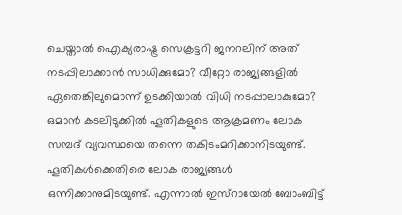ചെയ്താല്‍ ഐക്യരാഷ്ട്ര സെക്രട്ടറി ജനറലിന് അത് നടപ്പിലാക്കാന്‍ സാധിക്കുമോ? വീറ്റോ രാജ്യങ്ങളില്‍ ഏതെങ്കിലുമൊന്ന് ഉടക്കിയാല്‍ വിധി നടപ്പാലാകുമോ?
ഒമാന്‍ കടലിടുക്കില്‍ ഹൂതികളുടെ ആക്രമണം ലോക സമ്പദ് വ്യവസ്ഥയെ തന്നെ തകിടംമറിക്കാനിടയുണ്ട്. ഹൂതികള്‍ക്കെതിരെ ലോക രാജ്യങ്ങള്‍ ഒന്നിക്കാനുമിടയുണ്ട്. എന്നാല്‍ ഇസ്റായേല്‍ ബോംബിട്ട്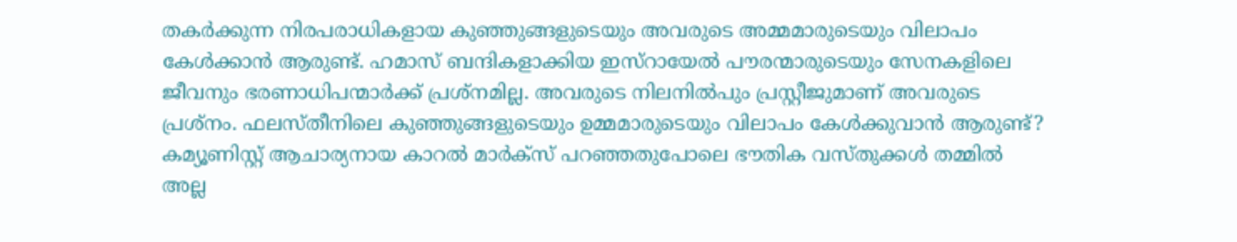തകര്‍ക്കുന്ന നിരപരാധികളായ കുഞ്ഞുങ്ങളുടെയും അവരുടെ അമ്മമാരുടെയും വിലാപം കേള്‍ക്കാന്‍ ആരുണ്ട്. ഹമാസ് ബന്ദികളാക്കിയ ഇസ്റായേല്‍ പൗരന്മാരുടെയും സേനകളിലെ ജീവനും ഭരണാധിപന്മാര്‍ക്ക് പ്രശ്നമില്ല. അവരുടെ നിലനില്‍പും പ്രസ്റ്റീജുമാണ് അവരുടെ പ്രശ്നം. ഫലസ്തീനിലെ കുഞ്ഞുങ്ങളുടെയും ഉമ്മമാരുടെയും വിലാപം കേള്‍ക്കുവാന്‍ ആരുണ്ട്? കമ്യൂണിസ്റ്റ് ആചാര്യനായ കാറല്‍ മാര്‍ക്സ് പറഞ്ഞതുപോലെ ഭൗതിക വസ്തുക്കള്‍ തമ്മില്‍ അല്ല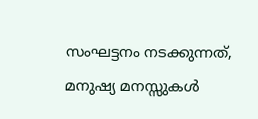സംഘട്ടനം നടക്കുന്നത്, മനുഷ്യ മനസ്സുകള്‍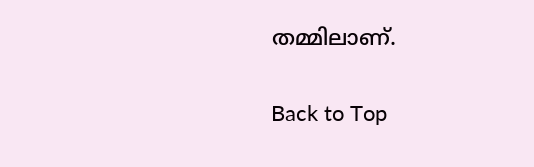തമ്മിലാണ്.

Back to Top